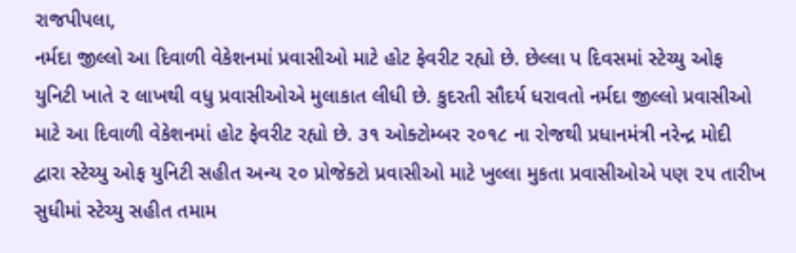રાજપીપલા,
નર્મદા જીલ્લો આ દિવાળી વેકેશનમાં પ્રવાસીઓ માટે હોટ ફેવરીટ રહ્યો છે. છેલ્લા પ દિવસમાં સ્ટેચ્યુ ઓફ યુનિટી ખાતે ૨ લાખથી વધુ પ્રવાસીઓએ મુલાકાત લીધી છે. કુદરતી સૌદર્ય ધરાવતો નર્મદા જીલ્લો પ્રવાસીઓ માટે આ દિવાળી વેકેશનમાં હોટ ફેવરીટ રહ્યો છે. ૩૧ ઓક્ટોમ્બર ૨૦૧૮ ના રોજથી પ્રધાનમંત્રી નરેન્દ્ર મોદી દ્વારા સ્ટેચ્યુ ઓફ યુનિટી સહીત અન્ય ૨૦ પ્રોજેક્ટો પ્રવાસીઓ માટે ખુલ્લા મુકતા પ્રવાસીઓએ પણ ૨૫ તારીખ સુધીમાં સ્ટેચ્યુ સહીત તમામ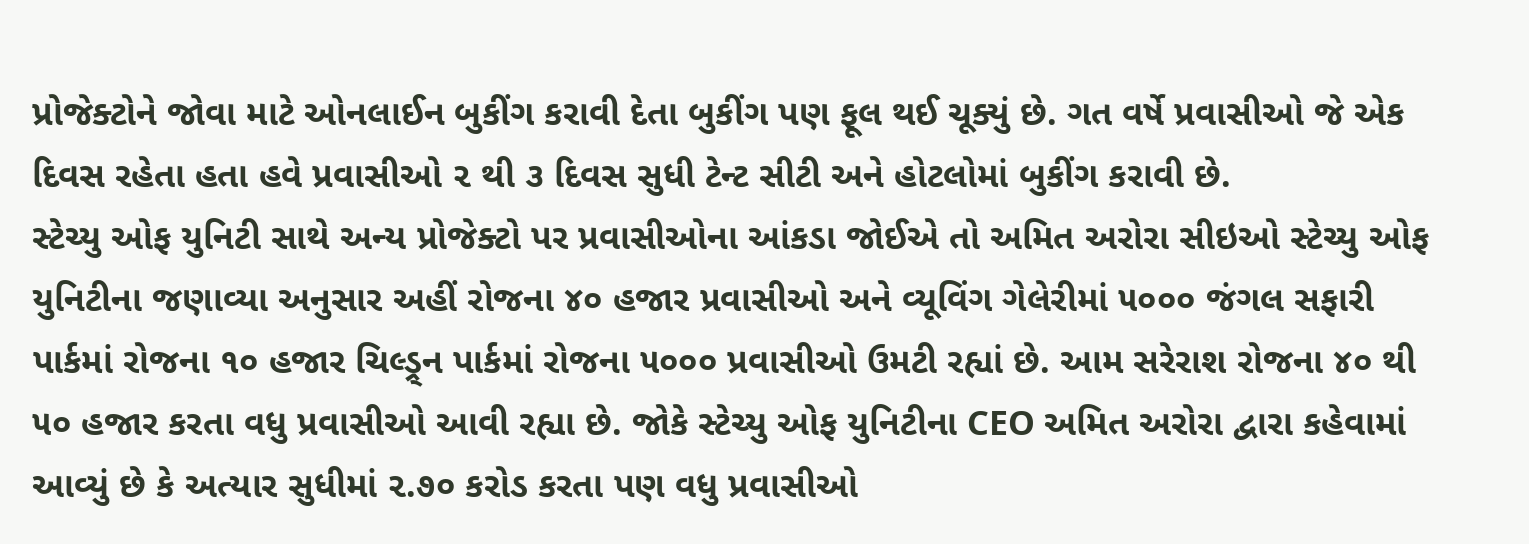પ્રોજેક્ટોને જોવા માટે ઓનલાઈન બુકીંગ કરાવી દેતા બુકીંગ પણ ફૂલ થઈ ચૂક્યું છે. ગત વર્ષે પ્રવાસીઓ જે એક દિવસ રહેતા હતા હવે પ્રવાસીઓ ૨ થી ૩ દિવસ સુધી ટેન્ટ સીટી અને હોટલોમાં બુકીંગ કરાવી છે.
સ્ટેચ્યુ ઓફ યુનિટી સાથે અન્ય પ્રોજેક્ટો પર પ્રવાસીઓના આંકડા જોઈએ તો અમિત અરોરા સીઇઓ સ્ટેચ્યુ ઓફ યુનિટીના જણાવ્યા અનુસાર અહીં રોજના ૪૦ હજાર પ્રવાસીઓ અને વ્યૂવિંગ ગેલેરીમાં ૫૦૦૦ જંગલ સફારી પાર્કમાં રોજના ૧૦ હજાર ચિલ્ડ્ર્ન પાર્કમાં રોજના ૫૦૦૦ પ્રવાસીઓ ઉમટી રહ્યાં છે. આમ સરેરાશ રોજના ૪૦ થી ૫૦ હજાર કરતા વધુ પ્રવાસીઓ આવી રહ્યા છે. જોકે સ્ટેચ્યુ ઓફ યુનિટીના CEO અમિત અરોરા દ્વારા કહેવામાં આવ્યું છે કે અત્યાર સુધીમાં ૨.૭૦ કરોડ કરતા પણ વધુ પ્રવાસીઓ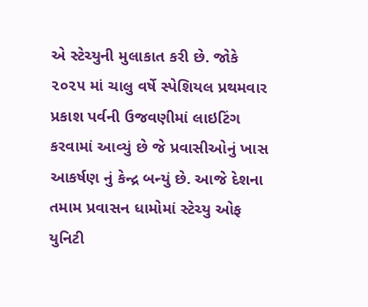એ સ્ટેચ્યુની મુલાકાત કરી છે. જોકે ૨૦૨૫ માં ચાલુ વર્ષે સ્પેશિયલ પ્રથમવાર પ્રકાશ પર્વની ઉજવણીમાં લાઇટિંગ કરવામાં આવ્યું છે જે પ્રવાસીઓનું ખાસ આકર્ષણ નું કેન્દ્ર બન્યું છે. આજે દેશના તમામ પ્રવાસન ધામોમાં સ્ટેચ્યુ ઓફ યુનિટી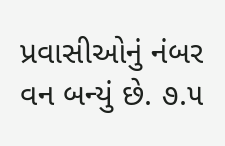પ્રવાસીઓનું નંબર વન બન્યું છે. ૭.૫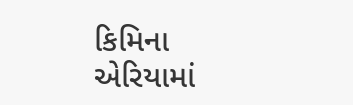કિમિના એરિયામાં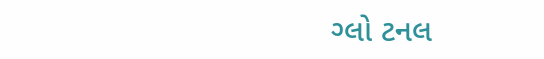ગ્લો ટનલ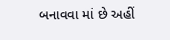બનાવવા માં છે અહીં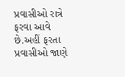પ્રવાસીઓ રાત્રે ફરવા આવે છે.અહીં ફરતા પ્રવાસીઓ જાણે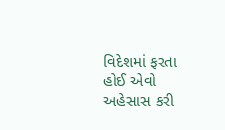વિદેશમાં ફરતા હોઈ એવો અહેસાસ કરી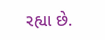રહ્યા છે.